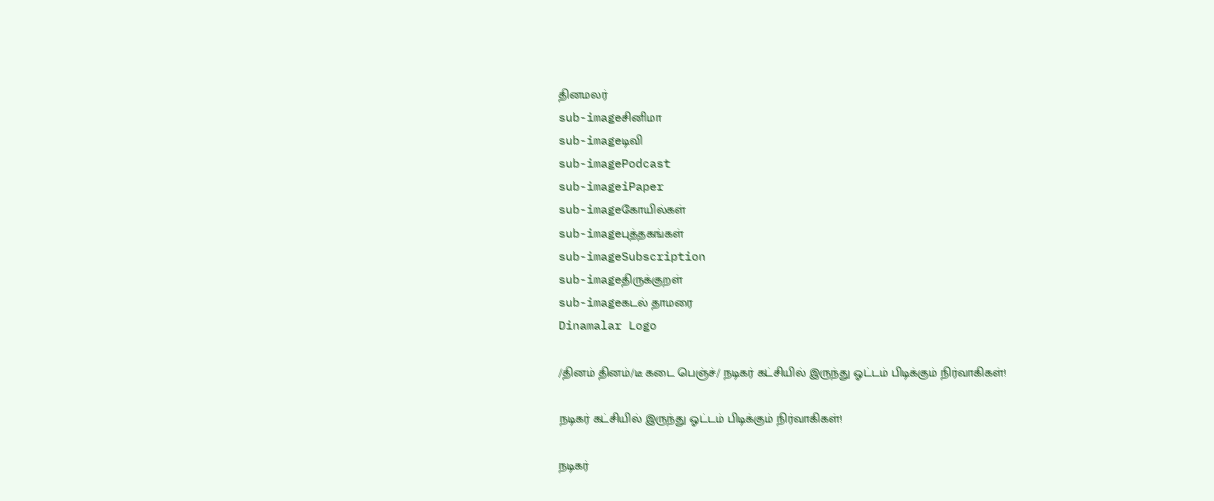தினமலர்
sub-imageசினிமா
sub-imageடிவி
sub-imagePodcast
sub-imageiPaper
sub-imageகோயில்கள்
sub-imageபுத்தகங்கள்
sub-imageSubscription
sub-imageதிருக்குறள்
sub-imageகடல் தாமரை
Dinamalar Logo

/தினம் தினம்/டீ கடை பெஞ்ச்/ நடிகர் கட்சியில் இருந்து ஓட்டம் பிடிக்கும் நிர்வாகிகள்!

நடிகர் கட்சியில் இருந்து ஓட்டம் பிடிக்கும் நிர்வாகிகள்!

நடிகர்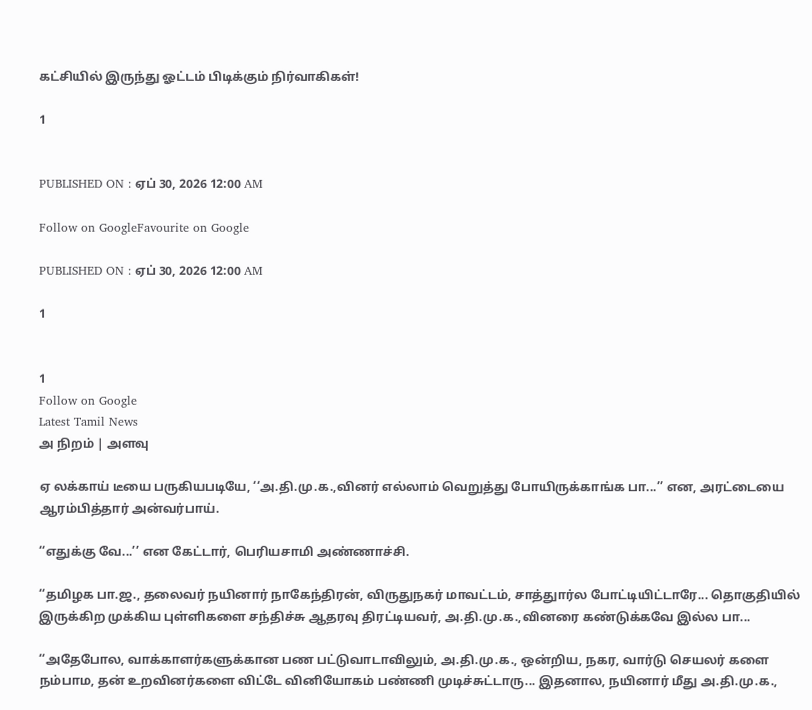கட்சியில் இருந்து ஓட்டம் பிடிக்கும் நிர்வாகிகள்!

1


PUBLISHED ON : ஏப் 30, 2026 12:00 AM

Follow on GoogleFavourite on Google

PUBLISHED ON : ஏப் 30, 2026 12:00 AM

1


1
Follow on Google
Latest Tamil News
அ நிறம் | அளவு

ஏ லக்காய் டீயை பருகியபடியே, ‘‘அ.தி.மு.க.,வினர் எல்லாம் வெறுத்து போயிருக்காங்க பா...’’ என, அரட்டையை ஆரம்பித்தார் அன்வர்பாய்.

‘‘எதுக்கு வே...’’ என கேட்டார், பெரியசாமி அண்ணாச்சி.

‘‘தமிழக பா.ஜ., தலைவர் நயினார் நாகேந்திரன், விருதுநகர் மாவட்டம், சாத்துார்ல போட்டியிட்டாரே... தொகுதியில் இருக்கிற முக்கிய புள்ளிகளை சந்திச்சு ஆதரவு திரட்டியவர், அ.தி.மு.க.,வினரை கண்டுக்கவே இல்ல பா...

‘‘அதேபோல, வாக்காளர்களுக்கான பண பட்டுவாடாவிலும், அ.தி.மு.க., ஒன்றிய, நகர, வார்டு செயலர் களை நம்பாம, தன் உறவினர்களை விட்டே வினியோகம் பண்ணி முடிச்சுட்டாரு... இதனால, நயினார் மீது அ.தி.மு.க.,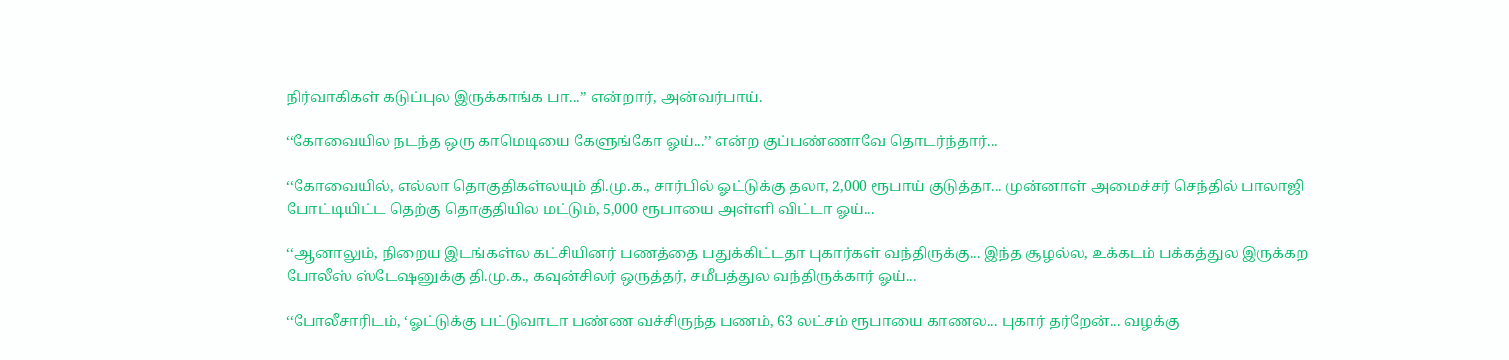நிர்வாகிகள் கடுப்புல இருக்காங்க பா...’’ என்றார், அன்வர்பாய்.

‘‘கோவையில நடந்த ஒரு காமெடியை கேளுங்கோ ஓய்...’’ என்ற குப்பண்ணாவே தொடர்ந்தார்...

‘‘கோவையில், எல்லா தொகுதிகள்லயும் தி.மு.க., சார்பில் ஓட்டுக்கு தலா, 2,000 ரூபாய் குடுத்தா... முன்னாள் அமைச்சர் செந்தில் பாலாஜி போட்டியிட்ட தெற்கு தொகுதியில மட்டும், 5,000 ரூபாயை அள்ளி விட்டா ஓய்...

‘‘ஆனாலும், நிறைய இடங்கள்ல கட்சியினர் பணத்தை பதுக்கிட்டதா புகார்கள் வந்திருக்கு... இந்த சூழல்ல, உக்கடம் பக்கத்துல இருக்கற போலீஸ் ஸ்டேஷனுக்கு தி.மு.க., கவுன்சிலர் ஒருத்தர், சமீபத்துல வந்திருக்கார் ஓய்...

‘‘போலீசாரிடம், ‘ஓட்டுக்கு பட்டுவாடா பண்ண வச்சிருந்த பணம், 63 லட்சம் ரூபாயை காணல... புகார் தர்றேன்... வழக்கு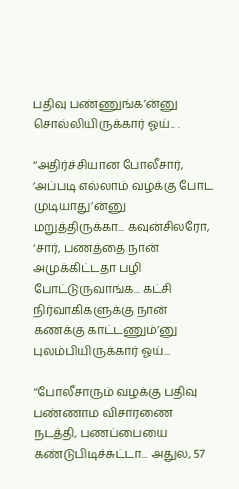பதிவு பண்ணுங்க’ன்னு சொல்லியிருக்கார் ஓய்.. .

‘‘அதிர்ச்சியான போலீசார், ‘அப்படி எல்லாம் வழக்கு போட முடியாது’ன்னு மறுத்திருக்கா... கவுன்சிலரோ, ‘சார், பணத்தை நான் அமுக்கிட்டதா பழி போட்டுருவாங்க... கட்சி நிர்வாகிகளுக்கு நான் கணக்கு காட்டணும்’னு புலம்பியிருக்கார் ஓய்...

‘‘போலீசாரும் வழக்கு பதிவு பண்ணாம விசாரணை நடத்தி, பணப்பையை கண்டுபிடிச்சுட்டா... அதுல, 57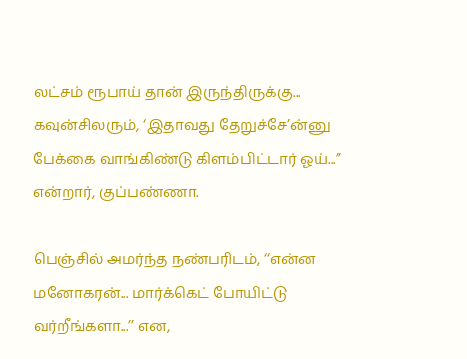லட்சம் ரூபாய் தான் இருந்திருக்கு... கவுன்சிலரும், ‘இதாவது தேறுச்சே’ன்னு பேக்கை வாங்கிண்டு கிளம்பிட்டார் ஓய்...’’ என்றார், குப்பண்ணா.

பெஞ்சில் அமர்ந்த நண்பரிடம், ‘‘என்ன மனோகரன்... மார்க்கெட் போயிட்டு வர்றீங்களா...’’ என,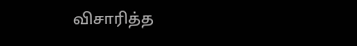விசாரித்த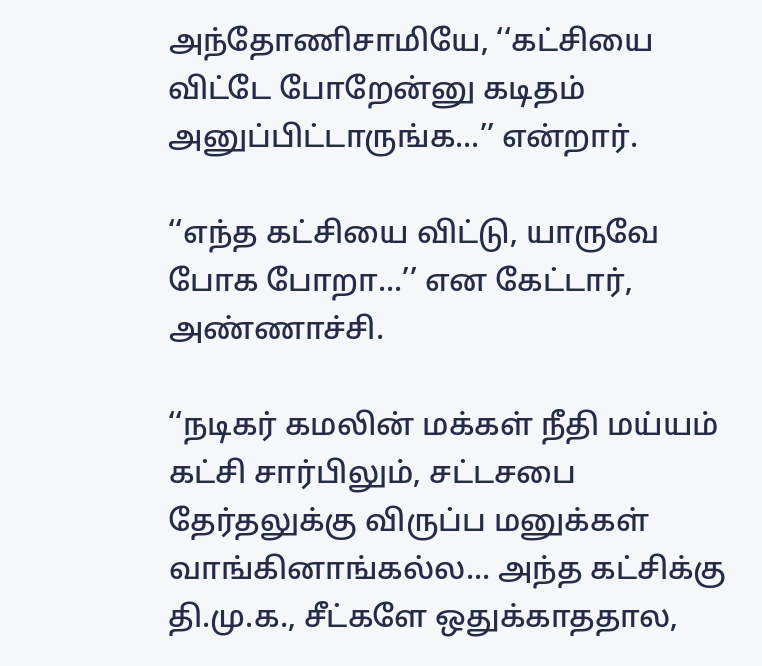அந்தோணிசாமியே, ‘‘கட்சியை விட்டே போறேன்னு கடிதம் அனுப்பிட்டாருங்க...’’ என்றார்.

‘‘எந்த கட்சியை விட்டு, யாருவே போக போறா...’’ என கேட்டார், அண்ணாச்சி.

‘‘நடிகர் கமலின் மக்கள் நீதி மய்யம் கட்சி சார்பிலும், சட்டசபை தேர்தலுக்கு விருப்ப மனுக்கள் வாங்கினாங்கல்ல... அந்த கட்சிக்கு தி.மு.க., சீட்களே ஒதுக்காததால,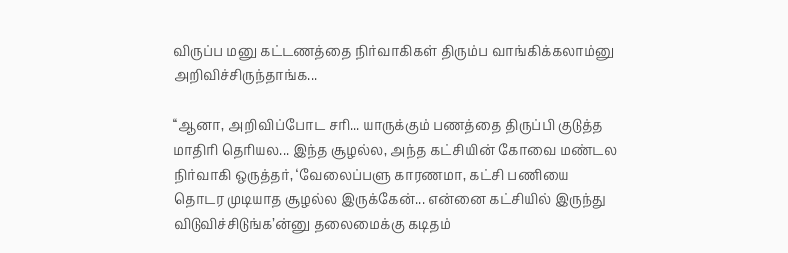விருப்ப மனு கட்டணத்தை நிர்வாகிகள் திரும்ப வாங்கிக்கலாம்னு அறிவிச்சிருந்தாங்க...

‘‘ஆனா, அறிவிப்போட சரி... யாருக்கும் பணத்தை திருப்பி குடுத்த மாதிரி தெரியல... இந்த சூழல்ல, அந்த கட்சியின் கோவை மண்டல நிர்வாகி ஒருத்தர், ‘வேலைப்பளு காரணமா, கட்சி பணியை தொடர முடியாத சூழல்ல இருக்கேன்... என்னை கட்சியில் இருந்து விடுவிச்சிடுங்க’ன்னு தலைமைக்கு கடிதம்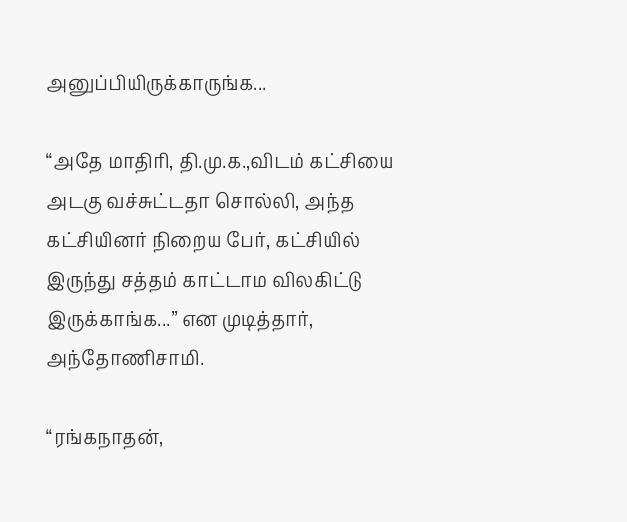அனுப்பியிருக்காருங்க...

‘‘அதே மாதிரி, தி.மு.க.,விடம் கட்சியை அடகு வச்சுட்டதா சொல்லி, அந்த கட்சியினர் நிறைய பேர், கட்சியில் இருந்து சத்தம் காட்டாம விலகிட்டு இருக்காங்க...’’ என முடித்தார், அந்தோணிசாமி.

‘‘ரங்கநாதன்,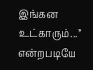இங்கன உட்காரும்...’’ என்றபடியே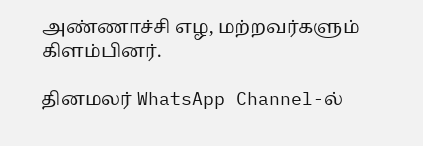அண்ணாச்சி எழ, மற்றவர்களும் கிளம்பினர்.

தினமலர் WhatsApp Channel-ல்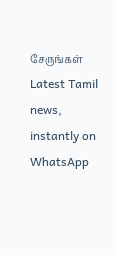சேருங்கள்
Latest Tamil news, instantly on WhatsApp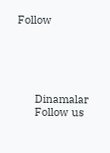Follow





      Dinamalar
      Follow us